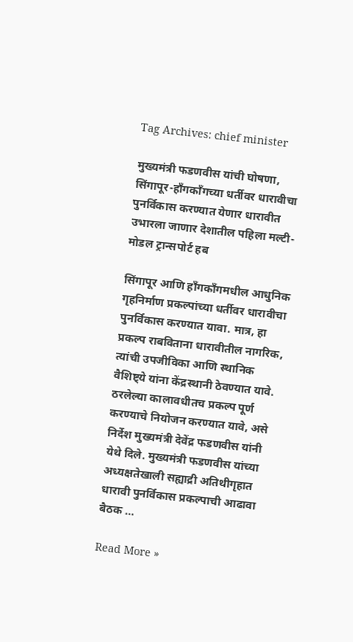Tag Archives: chief minister

मुख्यमंत्री फडणवीस यांची घोषणा, सिंगापूर-हाँगकाँगच्या धर्तीवर धारावीचा पुनर्विकास करण्यात येणार धारावीत उभारला जाणार देशातील पहिला मल्टी-मोडल ट्रान्सपोर्ट हब

सिंगापूर आणि हाँगकाँगमधील आधुनिक गृहनिर्माण प्रकल्पांच्या धर्तीवर धारावीचा पुनर्विकास करण्यात यावा. मात्र, हा प्रकल्प राबविताना धारावीतील नागरिक, त्यांची उपजीविका आणि स्थानिक वैशिष्ट्ये यांना केंद्रस्थानी ठेवण्यात यावे.  ठरलेल्या कालावधीतच प्रकल्प पूर्ण करण्याचे नियोजन करण्यात यावे, असे निर्देश मुख्यमंत्री देवेंद्र फडणवीस यांनी येथे दिले. मुख्यमंत्री फडणवीस यांच्या अध्यक्षतेखाली सह्याद्री अतिथीगृहात धारावी पुनर्विकास प्रकल्पाची आढावा बैठक …

Read More »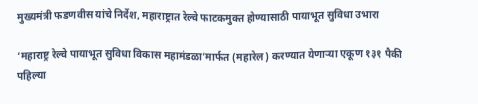मुख्यमंत्री फडणवीस यांचे निर्देश, महाराष्ट्रात रेल्वे फाटकमुक्त होण्यासाठी पायाभूत सुविधा उभारा

‘महाराष्ट्र रेल्वे पायाभूत सुविधा विकास महामंडळा’मार्फत (महारेल) करण्यात येणाऱ्या एकूण १३१ पैकी पहिल्या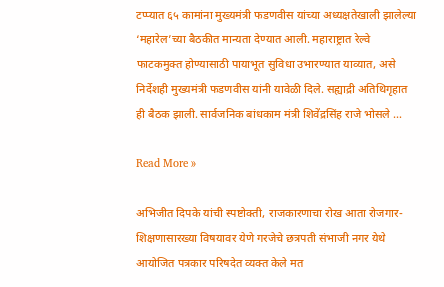टप्प्यात ६५ कामांना मुख्यमंत्री फडणवीस यांच्या अध्यक्षतेखाली झालेल्या ‘महारेल’च्या बैठकीत मान्यता देण्यात आली. महाराष्ट्रात रेल्वे फाटकमुक्त होण्यासाठी पायाभूत सुविधा उभारण्यात याव्यात, असे निर्देशही मुख्यमंत्री फडणवीस यांनी यावेळी दिले. सह्याद्री अतिथिगृहात ही बैठक झाली. सार्वजनिक बांधकाम मंत्री शिवेंद्रसिंह राजे भोसले …

Read More »

अभिजीत दिपके यांची स्पष्टोक्ती, राजकारणाचा रोख आता रोजगार- शिक्षणासारख्या विषयावर येणे गरजेचे छत्रपती संभाजी नगर येथे आयोजित पत्रकार परिषदेत व्यक्त केले मत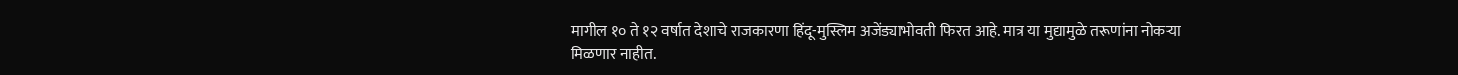मागील १० ते १२ वर्षात देशाचे राजकारणा हिंदू-मुस्लिम अजेंड्याभोवती फिरत आहे. मात्र या मुद्यामुळे तरूणांना नोकऱ्या मिळणार नाहीत.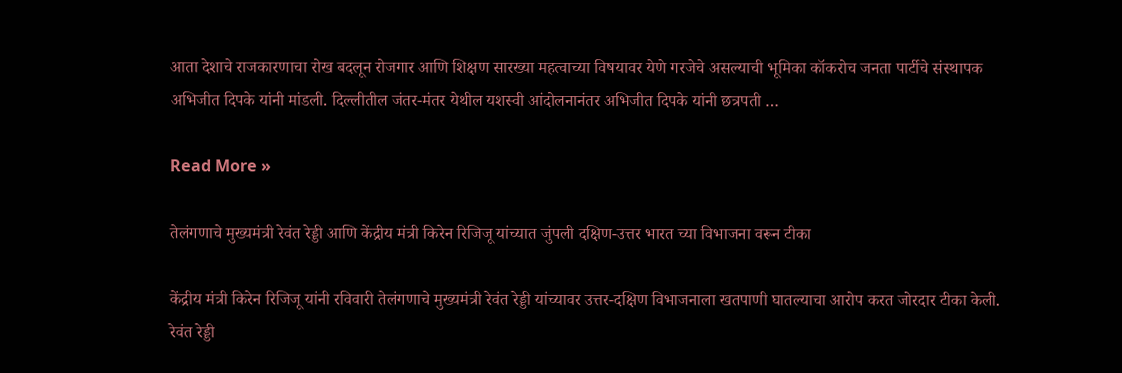आता देशाचे राजकारणाचा रोख बदलून रोजगार आणि शिक्षण सारख्या महत्वाच्या विषयावर येणे गरजेचे असल्याची भूमिका कॉकरोच जनता पार्टीचे संस्थापक अभिजीत दिपके यांनी मांडली. दिल्लीतील जंतर-मंतर येथील यशस्वी आंदोलनानंतर अभिजीत दिपके यांनी छत्रपती …

Read More »

तेलंगणाचे मुख्यमंत्री रेवंत रेड्डी आणि केंद्रीय मंत्री किरेन रिजिजू यांच्यात जुंपली दक्षिण-उत्तर भारत च्या विभाजना वरून टीका

केंद्रीय मंत्री किरेन रिजिजू यांनी रविवारी तेलंगणाचे मुख्यमंत्री रेवंत रेड्डी यांच्यावर उत्तर-दक्षिण विभाजनाला खतपाणी घातल्याचा आरोप करत जोरदार टीका केली. रेवंत रेड्डी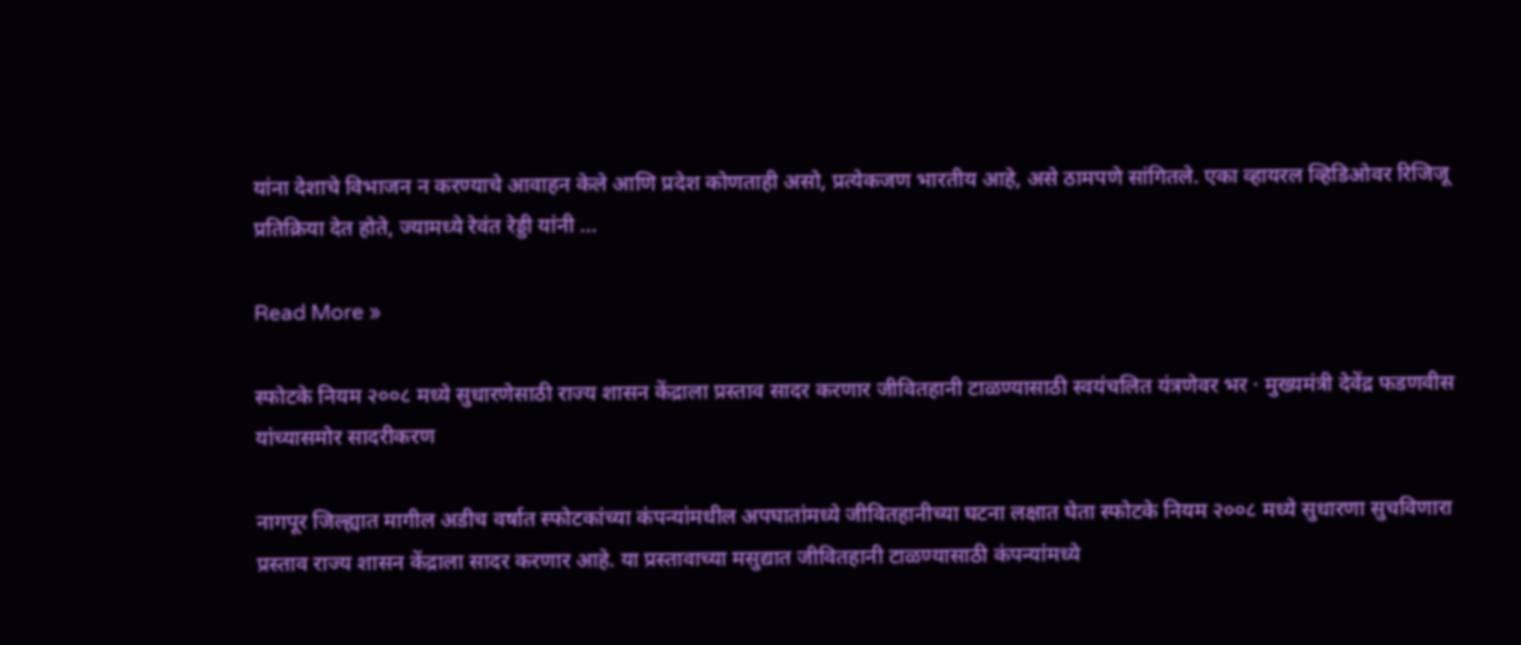यांना देशाचे विभाजन न करण्याचे आवाहन केले आणि प्रदेश कोणताही असो, प्रत्येकजण भारतीय आहे, असे ठामपणे सांगितले. एका व्हायरल व्हिडिओवर रिजिजू प्रतिक्रिया देत होते, ज्यामध्ये रेवंत रेड्डी यांनी …

Read More »

स्फोटके नियम २००८ मध्ये सुधारणेसाठी राज्य शासन केंद्राला प्रस्ताव सादर करणार जीवितहानी टाळण्यासाठी स्वयंचलित यंत्रणेवर भर · मुख्यमंत्री देवेंद्र फडणवीस यांच्यासमोर सादरीकरण

नागपूर जिल्ह्यात मागील अडीच वर्षात स्फोटकांच्या कंपन्यांमधील अपघातांमध्ये जीवितहानीच्या घटना लक्षात घेता स्फोटके नियम २००८ मध्ये सुधारणा सुचविणारा प्रस्ताव राज्य शासन केंद्राला सादर करणार आहे. या प्रस्तावाच्या मसुद्यात जीवितहानी टाळण्यासाठी कंपन्यांमध्ये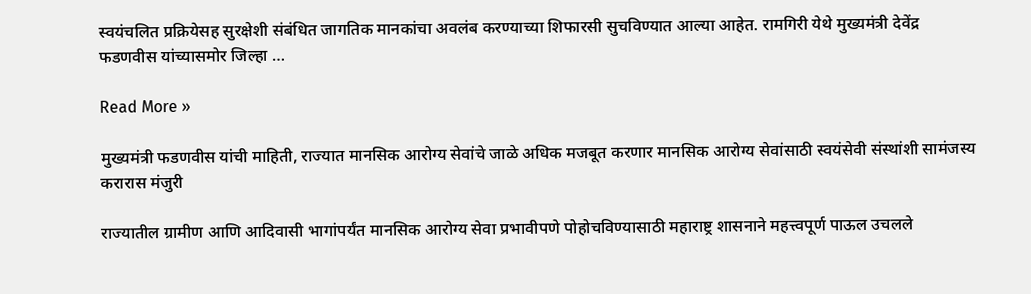स्वयंचलित प्रक्रियेसह सुरक्षेशी संबंधित जागतिक मानकांचा अवलंब करण्याच्या शिफारसी सुचविण्यात आल्या आहेत. रामगिरी येथे मुख्यमंत्री देवेंद्र फडणवीस यांच्यासमोर जिल्हा …

Read More »

मुख्यमंत्री फडणवीस यांची माहिती, राज्यात मानसिक आरोग्य सेवांचे जाळे अधिक मजबूत करणार मानसिक आरोग्य सेवांसाठी स्वयंसेवी संस्थांशी सामंजस्य करारास मंजुरी

राज्यातील ग्रामीण आणि आदिवासी भागांपर्यंत मानसिक आरोग्य सेवा प्रभावीपणे पोहोचविण्यासाठी महाराष्ट्र शासनाने महत्त्वपूर्ण पाऊल उचलले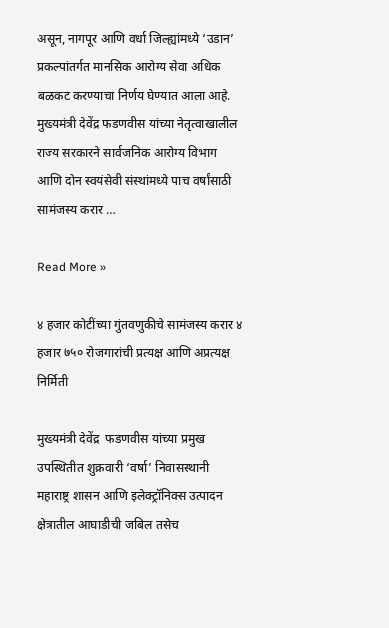असून, नागपूर आणि वर्धा जिल्ह्यांमध्ये ‘उडान’ प्रकल्पांतर्गत मानसिक आरोग्य सेवा अधिक बळकट करण्याचा निर्णय घेण्यात आला आहे. मुख्यमंत्री देवेंद्र फडणवीस यांच्या नेतृत्वाखालील राज्य सरकारने सार्वजनिक आरोग्य विभाग आणि दोन स्वयंसेवी संस्थांमध्ये पाच वर्षांसाठी सामंजस्य करार …

Read More »

४ हजार कोटींच्या गुंतवणुकीचे सामंजस्य करार ४ हजार ७५० रोजगारांची प्रत्यक्ष आणि अप्रत्यक्ष निर्मिती

मुख्यमंत्री देवेंद्र  फडणवीस यांच्या प्रमुख  उपस्थितीत शुक्रवारी ‘वर्षा’ निवासस्थानी महाराष्ट्र शासन आणि इलेक्ट्रॉनिक्स उत्पादन क्षेत्रातील आघाडीची जबिल तसेच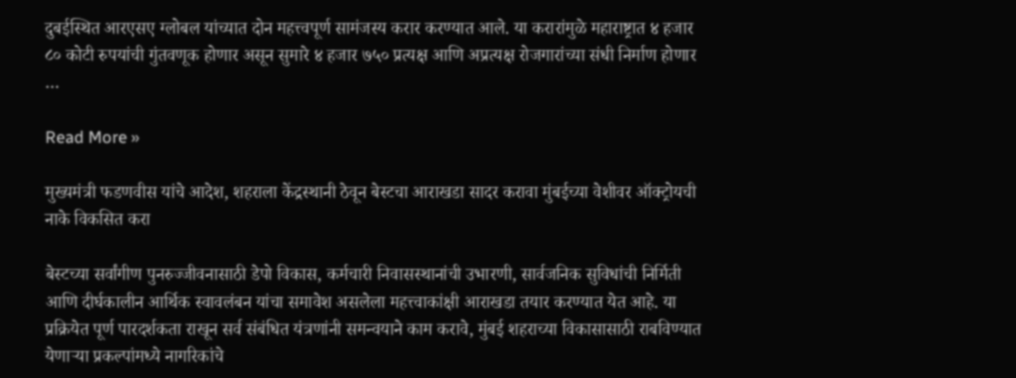दुबईस्थित आरएसए ग्लोबल यांच्यात दोन महत्त्वपूर्ण सामंजस्य करार करण्यात आले. या करारांमुळे महाराष्ट्रात ४ हजार ८० कोटी रुपयांची गुंतवणूक होणार असून सुमारे ४ हजार ७५० प्रत्यक्ष आणि अप्रत्यक्ष रोजगारांच्या संधी निर्माण होणार …

Read More »

मुख्यमंत्री फडणवीस यांचे आदेश, शहराला केंद्रस्थानी ठेवून बेस्टचा आराखडा सादर करावा मुंबईच्या वेशीवर ऑक्ट्रोयची नाके विकसित करा

बेस्टच्या सर्वांगीण पुनरुज्जीवनासाठी डेपो विकास, कर्मचारी निवासस्थानांची उभारणी, सार्वजनिक सुविधांची निर्मिती आणि दीर्घकालीन आर्थिक स्वावलंबन यांचा समावेश असलेला महत्त्वाकांक्षी आराखडा तयार करण्यात येत आहे. या प्रक्रियेत पूर्ण पारदर्शकता राखून सर्व संबंधित यंत्रणांनी समन्वयाने काम करावे, मुंबई शहराच्या विकासासाठी राबविण्यात येणाऱ्या प्रकल्पांमध्ये नागरिकांचे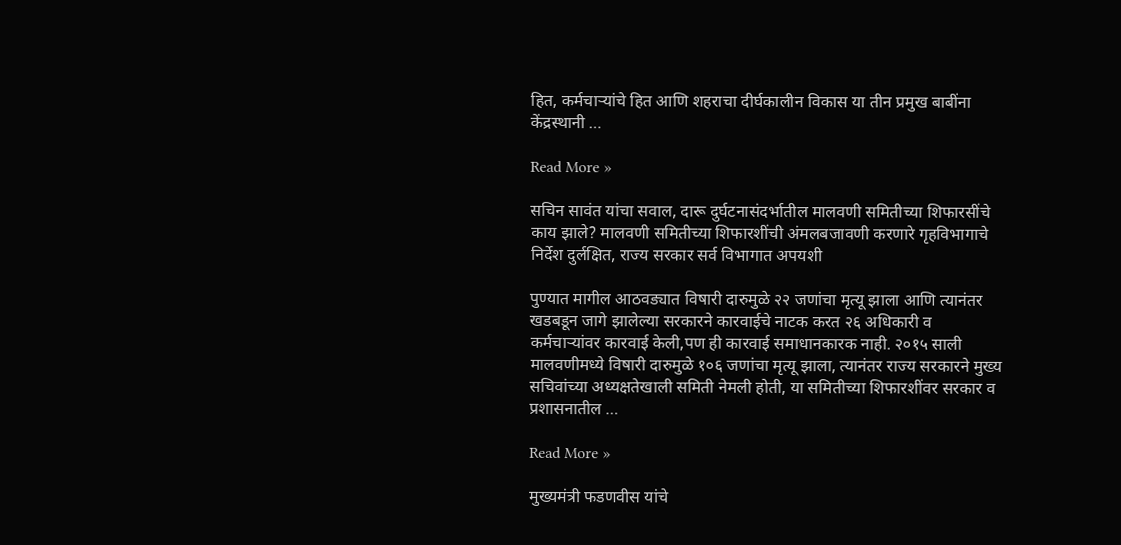हित, कर्मचाऱ्यांचे हित आणि शहराचा दीर्घकालीन विकास या तीन प्रमुख बाबींना केंद्रस्थानी …

Read More »

सचिन सावंत यांचा सवाल, दारू दुर्घटनासंदर्भातील मालवणी समितीच्या शिफारसींचे काय झाले? मालवणी समितीच्या शिफारशींची अंमलबजावणी करणारे गृहविभागाचे निर्देश दुर्लक्षित, राज्य सरकार सर्व विभागात अपयशी

पुण्यात मागील आठवड्यात विषारी दारुमुळे २२ जणांचा मृत्यू झाला आणि त्यानंतर खडबडून जागे झालेल्या सरकारने कारवाईचे नाटक करत २६ अधिकारी व कर्मचाऱ्यांवर कारवाई केली,पण ही कारवाई समाधानकारक नाही. २०१५ साली मालवणीमध्ये विषारी दारुमुळे १०६ जणांचा मृत्यू झाला, त्यानंतर राज्य सरकारने मुख्य सचिवांच्या अध्यक्षतेखाली समिती नेमली होती, या समितीच्या शिफारशींवर सरकार व प्रशासनातील …

Read More »

मुख्यमंत्री फडणवीस यांचे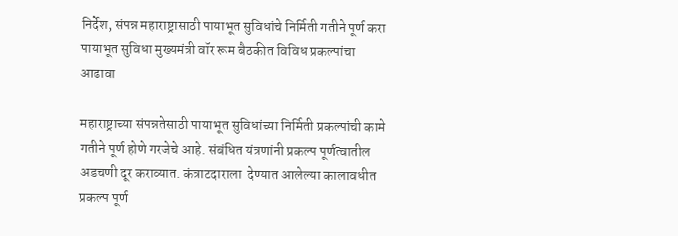निर्देश, संपन्न महाराष्ट्रासाठी पायाभूत सुविधांचे निर्मिती गतीने पूर्ण करा पायाभूत सुविधा मुख्यमंत्री वॉर रूम बैठकीत विविध प्रकल्पांचा आढावा

महाराष्ट्राच्या संपन्नतेसाठी पायाभूत सुविधांच्या निर्मिती प्रकल्पांची कामे गतीने पूर्ण होणे गरजेचे आहे. संबंधित यंत्रणांनी प्रकल्प पूर्णत्वातील  अडचणी दूर कराव्यात. कंत्राटदाराला  देण्यात आलेल्या कालावधीत प्रकल्प पूर्ण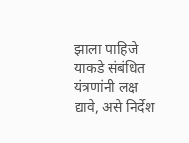झाला पाहिजे याकडे संबंधित यंत्रणांनी लक्ष द्यावे, असे निर्देश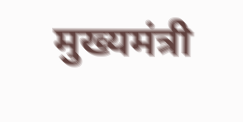मुख्यमंत्री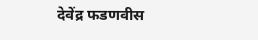देवेंद्र फडणवीस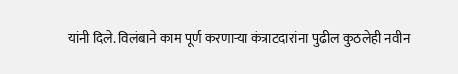यांनी दिले. विलंबाने काम पूर्ण करणाऱ्या कंत्राटदारांना पुढील कुठलेही नवीन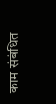काम संबंधित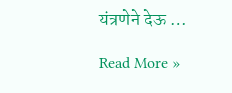यंत्रणेने देऊ …

Read More »